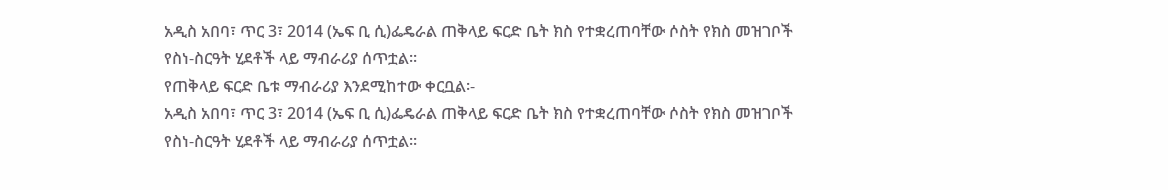አዲስ አበባ፣ ጥር 3፣ 2014 (ኤፍ ቢ ሲ)ፌዴራል ጠቅላይ ፍርድ ቤት ክስ የተቋረጠባቸው ሶስት የክስ መዝገቦች የስነ-ስርዓት ሂደቶች ላይ ማብራሪያ ሰጥቷል፡፡
የጠቅላይ ፍርድ ቤቱ ማብራሪያ እንደሚከተው ቀርቧል፡-
አዲስ አበባ፣ ጥር 3፣ 2014 (ኤፍ ቢ ሲ)ፌዴራል ጠቅላይ ፍርድ ቤት ክስ የተቋረጠባቸው ሶስት የክስ መዝገቦች የስነ-ስርዓት ሂደቶች ላይ ማብራሪያ ሰጥቷል፡፡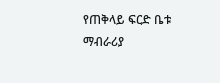የጠቅላይ ፍርድ ቤቱ ማብራሪያ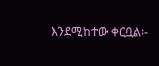እንደሚከተው ቀርቧል፡-